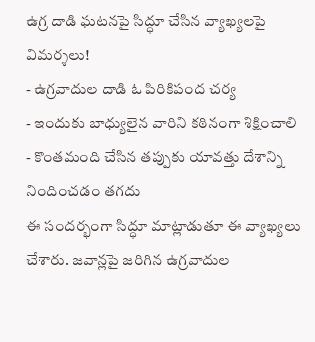ఉగ్ర దాడి ఘటనపై సిద్ధూ చేసిన వ్యాఖ్యలపై విమర్శలు!
- ఉగ్రవాదుల దాడి ఓ పిరికిపంద చర్య
- ఇందుకు బాధ్యులైన వారిని కఠినంగా శిక్షించాలి
- కొంతమంది చేసిన తప్పుకు యావత్తు దేశాన్ని నిందించడం తగదు
ఈ సందర్భంగా సిద్ధూ మాట్లాడుతూ ఈ వ్యాఖ్యలు చేశారు. జవాన్లపై జరిగిన ఉగ్రవాదుల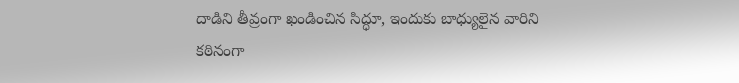దాడిని తీవ్రంగా ఖండించిన సిద్ధూ, ఇందుకు బాధ్యులైన వారిని కఠినంగా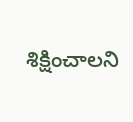శిక్షించాలని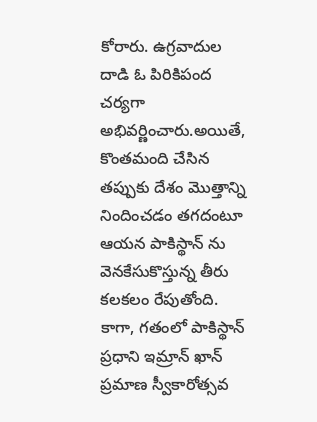కోరారు. ఉగ్రవాదుల దాడి ఓ పిరికిపంద చర్యగా అభివర్ణించారు.అయితే, కొంతమంది చేసిన తప్పుకు దేశం మొత్తాన్ని నిందించడం తగదంటూ ఆయన పాకిస్థాన్ ను వెనకేసుకొస్తున్న తీరు కలకలం రేపుతోంది.
కాగా, గతంలో పాకిస్థాన్ ప్రధాని ఇమ్రాన్ ఖాన్ ప్రమాణ స్వీకారోత్సవ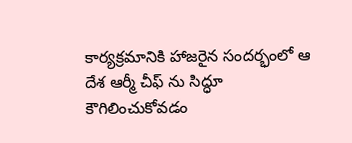కార్యక్రమానికి హాజరైన సందర్భంలో ఆ దేశ ఆర్మీ చీఫ్ ను సిద్ధూ కౌగిలించుకోవడం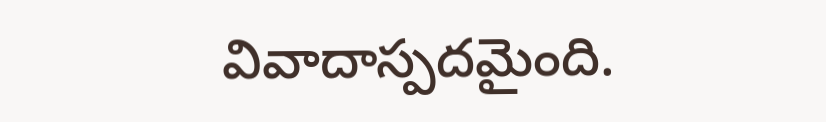వివాదాస్పదమైంది.